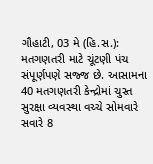ગૌહાટી, 03 મે (હિ.સ.): મતગણતરી માટે ચૂંટણી પંચ સંપૂર્ણપણે સજ્જ છે. આસામના 40 મતગણતરી કેન્દ્રોમાં ચુસ્ત સુરક્ષા વ્યવસ્થા વચ્ચે સોમવારે સવારે 8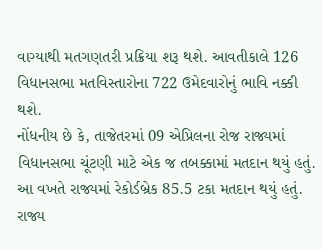વાગ્યાથી મતગણતરી પ્રક્રિયા શરૂ થશે. આવતીકાલે 126 વિધાનસભા મતવિસ્તારોના 722 ઉમેદવારોનું ભાવિ નક્કી થશે.
નોંધનીય છે કે, તાજેતરમાં 09 એપ્રિલના રોજ રાજ્યમાં વિધાનસભા ચૂંટણી માટે એક જ તબક્કામાં મતદાન થયું હતું. આ વખતે રાજ્યમાં રેકોર્ડબ્રેક 85.5 ટકા મતદાન થયું હતું. રાજ્ય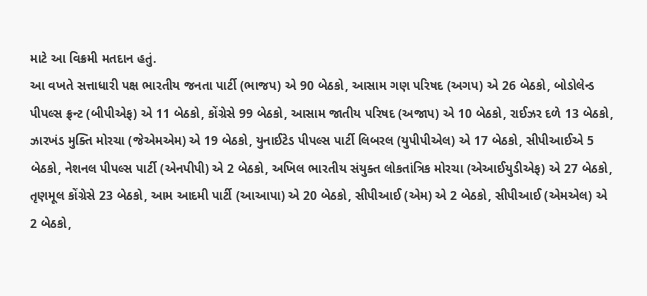માટે આ વિક્રમી મતદાન હતું.
આ વખતે સત્તાધારી પક્ષ ભારતીય જનતા પાર્ટી (ભાજપ) એ 90 બેઠકો, આસામ ગણ પરિષદ (અગપ) એ 26 બેઠકો, બોડોલેન્ડ પીપલ્સ ફ્રન્ટ (બીપીએફ) એ 11 બેઠકો, કોંગ્રેસે 99 બેઠકો, આસામ જાતીય પરિષદ (અજાપ) એ 10 બેઠકો, રાઈઝર દળે 13 બેઠકો, ઝારખંડ મુક્તિ મોરચા (જેએમએમ) એ 19 બેઠકો, યુનાઈટેડ પીપલ્સ પાર્ટી લિબરલ (યુપીપીએલ) એ 17 બેઠકો, સીપીઆઈએ 5 બેઠકો, નેશનલ પીપલ્સ પાર્ટી (એનપીપી) એ 2 બેઠકો, અખિલ ભારતીય સંયુક્ત લોકતાંત્રિક મોરચા (એઆઈયુડીએફ) એ 27 બેઠકો, તૃણમૂલ કોંગ્રેસે 23 બેઠકો, આમ આદમી પાર્ટી (આઆપા) એ 20 બેઠકો, સીપીઆઈ (એમ) એ 2 બેઠકો, સીપીઆઈ (એમએલ) એ 2 બેઠકો,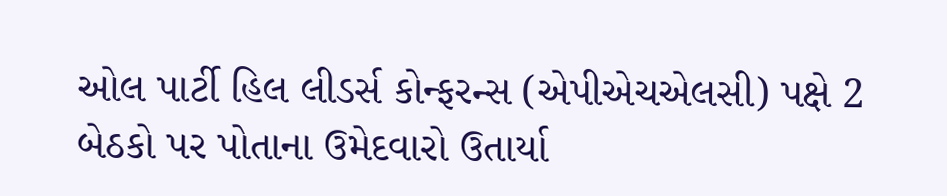ઓલ પાર્ટી હિલ લીડર્સ કોન્ફરન્સ (એપીએચએલસી) પક્ષે 2 બેઠકો પર પોતાના ઉમેદવારો ઉતાર્યા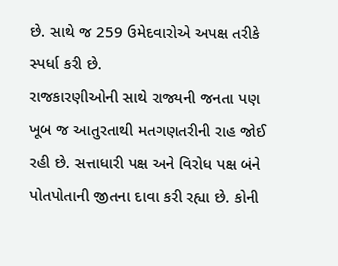છે. સાથે જ 259 ઉમેદવારોએ અપક્ષ તરીકે સ્પર્ધા કરી છે.
રાજકારણીઓની સાથે રાજ્યની જનતા પણ ખૂબ જ આતુરતાથી મતગણતરીની રાહ જોઈ રહી છે. સત્તાધારી પક્ષ અને વિરોધ પક્ષ બંને પોતપોતાની જીતના દાવા કરી રહ્યા છે. કોની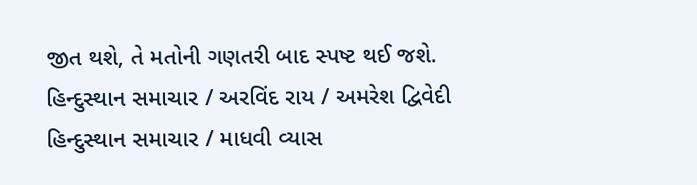જીત થશે, તે મતોની ગણતરી બાદ સ્પષ્ટ થઈ જશે.
હિન્દુસ્થાન સમાચાર / અરવિંદ રાય / અમરેશ દ્વિવેદી
હિન્દુસ્થાન સમાચાર / માધવી વ્યાસ